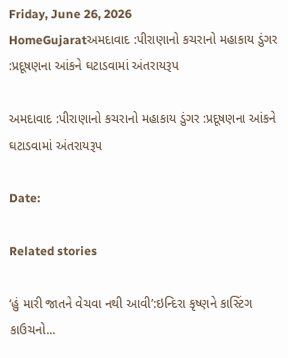Friday, June 26, 2026
HomeGujaratઅમદાવાદ :પીરાણાનો કચરાનો મહાકાય ડુંગર :પ્રદૂષણના આંકને ઘટાડવામાં અંતરાયરૂપ

અમદાવાદ :પીરાણાનો કચરાનો મહાકાય ડુંગર :પ્રદૂષણના આંકને ઘટાડવામાં અંતરાયરૂપ

Date:

Related stories

‘હું મારી જાતને વેચવા નથી આવી’:ઇન્દિરા કૃષ્ણને કાસ્ટિંગ કાઉચનો...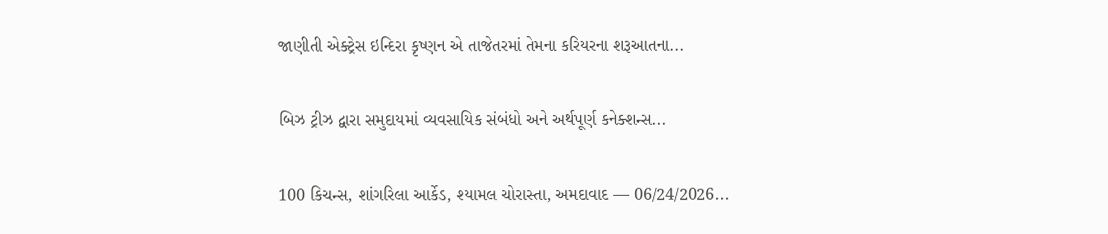જાણીતી એક્ટ્રેસ ઇન્દિરા કૃષ્ણન એ તાજેતરમાં તેમના કરિયરના શરૂઆતના...

બિઝ ટ્રીઝ દ્વારા સમુદાયમાં વ્યવસાયિક સંબંધો અને અર્થપૂર્ણ કનેક્શન્સ...

100 કિચન્સ, શાંગરિલા આર્કેડ, શ્યામલ ચોરાસ્તા, અમદાવાદ — 06/24/2026...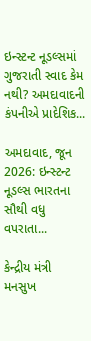ઇન્સ્ટન્ટ નૂડલ્સમાં ગુજરાતી સ્વાદ કેમ નથી? અમદાવાદની કંપનીએ પ્રાદેશિક...

અમદાવાદ, જૂન 2026: ઇન્સ્ટન્ટ નૂડલ્સ ભારતના સૌથી વધુ વપરાતા...

કેન્દ્રીય મંત્રી મનસુખ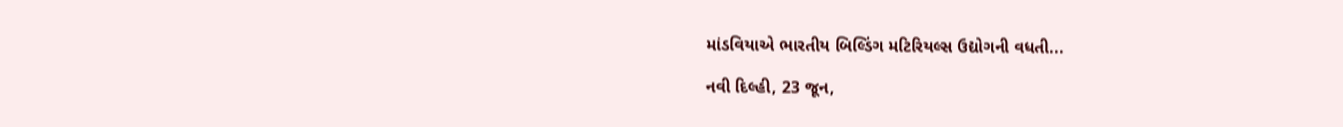માંડવિયાએ ભારતીય બિલ્ડિંગ મટિરિયલ્સ ઉદ્યોગની વધતી...

નવી દિલ્હી, 23 જૂન,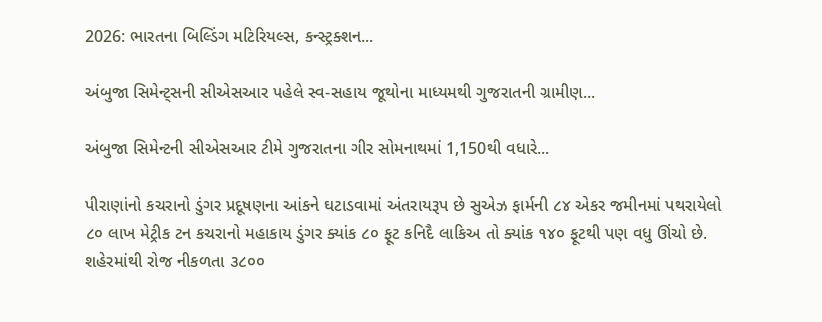2026: ભારતના બિલ્ડિંગ મટિરિયલ્સ, કન્સ્ટ્રક્શન...

અંબુજા સિમેન્ટ્સની સીએસઆર પહેલે સ્વ-સહાય જૂથોના માધ્યમથી ગુજરાતની ગ્રામીણ...

અંબુજા સિમેન્ટની સીએસઆર ટીમે ગુજરાતના ગીર સોમનાથમાં 1,150થી વધારે...

પીરાણાંનો કચરાનો ડુંગર પ્રદૂષણના આંકને ઘટાડવામાં અંતરાયરૂપ છે સુએઝ ફાર્મની ૮૪ એકર જમીનમાં પથરાયેલો ૮૦ લાખ મેટ્રીક ટન કચરાનો મહાકાય ડુંગર ક્યાંક ૮૦ ફૂટ કનિદૈ લાકિઅ તો ક્યાંક ૧૪૦ ફૂટથી પણ વધુ ઊંચો છે. શહેરમાંથી રોજ નીકળતા ૩૮૦૦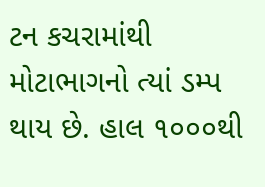ટન કચરામાંથી મોટાભાગનો ત્યાં ડમ્પ થાય છે. હાલ ૧૦૦૦થી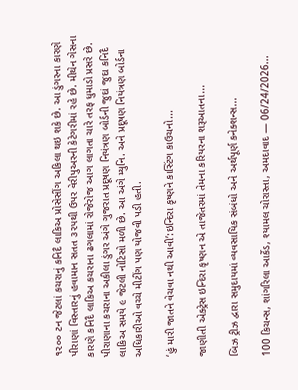૧૨૦૦ ટન જેટલાં કચરાનું કનિદૈ લાકિઅ પ્રોસેસીંગ અકિલા થઇ શકે છે. આ ડુંગરના કારણે પીરાણાં વિસ્તારનું હવામાન સતત ૩૨૫થી ઉપર વેરીપુઅરની કેટેગરીમાં રહે છે. મીથેન ગેસના કારણે કનિદૈ લાકિઅ કચરાના ઢગલામાં રોજેરોજ આગ લાગતા ચારે તરફ ધુમાડો પ્રસરે છે. પીરાણાના કચરાના અકીલા ડુંગર અંગે ગુજરાત પ્રદૂષણ નિયંત્રણ બોર્ડની જુદાં જુદા કનિદૈ લાકિઅ સમયે ૯ જેટલી નોટિસો મળી છે. આ અંગે મ્યુનિ. અને પ્રદૂષણ નિયંત્રણ બોર્ડના અધિકારીઓ વચ્ચે મીટીંગ પણ યોજવી પડી હતી.

‘હું મારી જાતને વેચવા નથી આવી’:ઇન્દિરા કૃષ્ણને કાસ્ટિંગ કાઉચનો...

જાણીતી એક્ટ્રેસ ઇન્દિરા કૃષ્ણન એ તાજેતરમાં તેમના કરિયરના શરૂઆતના...

બિઝ ટ્રીઝ દ્વારા સમુદાયમાં વ્યવસાયિક સંબંધો અને અર્થપૂર્ણ કનેક્શન્સ...

100 કિચન્સ, શાંગરિલા આર્કેડ, શ્યામલ ચોરાસ્તા, અમદાવાદ — 06/24/2026...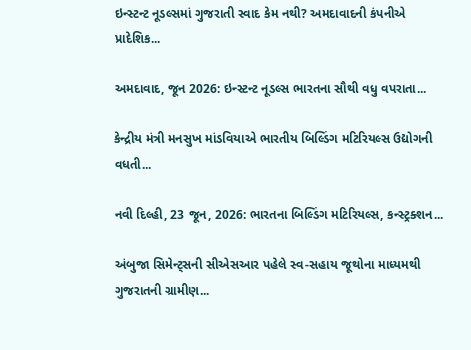ઇન્સ્ટન્ટ નૂડલ્સમાં ગુજરાતી સ્વાદ કેમ નથી? અમદાવાદની કંપનીએ પ્રાદેશિક...

અમદાવાદ, જૂન 2026: ઇન્સ્ટન્ટ નૂડલ્સ ભારતના સૌથી વધુ વપરાતા...

કેન્દ્રીય મંત્રી મનસુખ માંડવિયાએ ભારતીય બિલ્ડિંગ મટિરિયલ્સ ઉદ્યોગની વધતી...

નવી દિલ્હી, 23 જૂન, 2026: ભારતના બિલ્ડિંગ મટિરિયલ્સ, કન્સ્ટ્રક્શન...

અંબુજા સિમેન્ટ્સની સીએસઆર પહેલે સ્વ-સહાય જૂથોના માધ્યમથી ગુજરાતની ગ્રામીણ...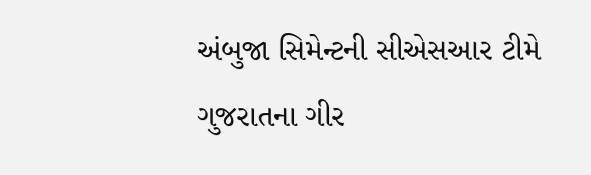અંબુજા સિમેન્ટની સીએસઆર ટીમે ગુજરાતના ગીર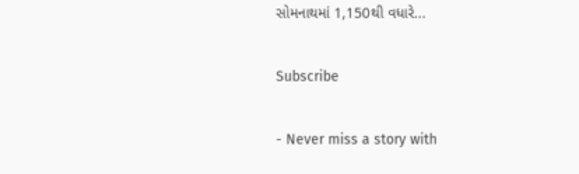સોમનાથમાં 1,150થી વધારે...

Subscribe

- Never miss a story with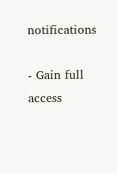notifications

- Gain full access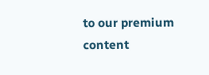to our premium content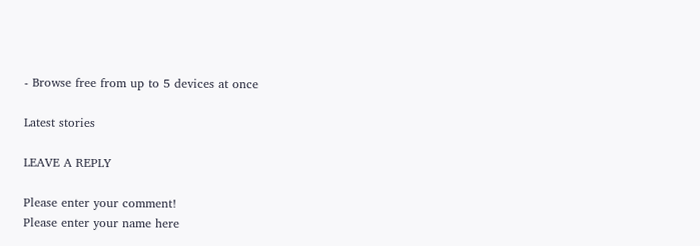- Browse free from up to 5 devices at once

Latest stories

LEAVE A REPLY

Please enter your comment!
Please enter your name here